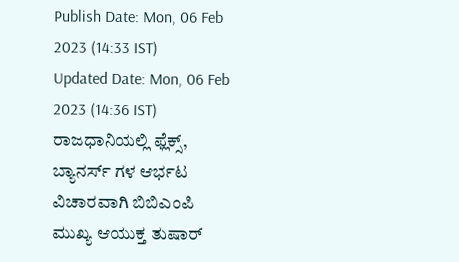Publish Date: Mon, 06 Feb 2023 (14:33 IST)
Updated Date: Mon, 06 Feb 2023 (14:36 IST)
ರಾಜಧಾನಿಯಲ್ಲಿ ಫ್ಲೆಕ್ಸ್, ಬ್ಯಾನರ್ಸ್ ಗಳ ಆರ್ಭಟ ವಿಚಾರವಾಗಿ ಬಿಬಿಎಂಪಿ ಮುಖ್ಯ ಆಯುಕ್ತ ತುಷಾರ್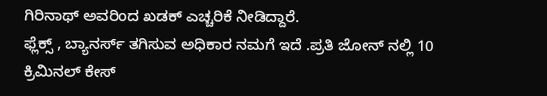ಗಿರಿನಾಥ್ ಅವರಿಂದ ಖಡಕ್ ಎಚ್ಚರಿಕೆ ನೀಡಿದ್ದಾರೆ.
ಫ್ಲೆಕ್ಸ್ , ಬ್ಯಾನರ್ಸ್ ತಗಿಸುವ ಅಧಿಕಾರ ನಮಗೆ ಇದೆ .ಪ್ರತಿ ಜೋನ್ ನಲ್ಲಿ 10 ಕ್ರಿಮಿನಲ್ ಕೇಸ್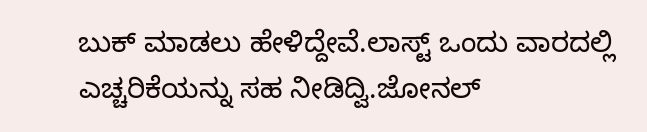ಬುಕ್ ಮಾಡಲು ಹೇಳಿದ್ದೇವೆ.ಲಾಸ್ಟ್ ಒಂದು ವಾರದಲ್ಲಿ ಎಚ್ಚರಿಕೆಯನ್ನು ಸಹ ನೀಡಿದ್ವಿ.ಜೋನಲ್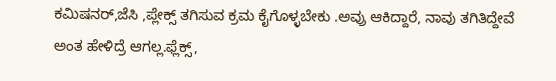ಕಮಿಷನರ್,ಜೆಸಿ ,ಪ್ಲೇಕ್ಸ್ ತಗಿಸುವ ಕ್ರಮ ಕೈಗೊಳ್ಳಬೇಕು .ಅವ್ರು ಆಕಿದ್ದಾರೆ, ನಾವು ತಗಿತಿದ್ದೇವೆ ಅಂತ ಹೇಳಿದ್ರೆ ಆಗಲ್ಲ.ಫ್ಲೆಕ್ಸ್,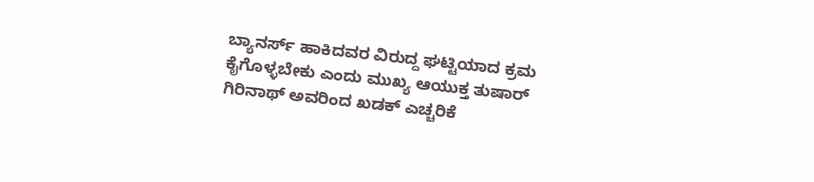ಬ್ಯಾನರ್ಸ್ ಹಾಕಿದವರ ವಿರುದ್ದ ಘಟ್ಟಿಯಾದ ಕ್ರಮ ಕೈಗೊಳ್ಳಬೇಕು ಎಂದು ಮುಖ್ಯ ಆಯುಕ್ತ ತುಷಾರ್ ಗಿರಿನಾಥ್ ಅವರಿಂದ ಖಡಕ್ ಎಚ್ಚರಿಕೆ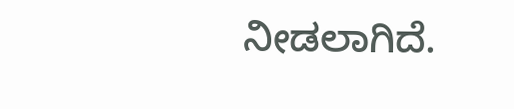ನೀಡಲಾಗಿದೆ.